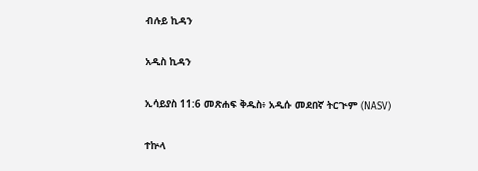ብሉይ ኪዳን

አዲስ ኪዳን

ኢሳይያስ 11:6 መጽሐፍ ቅዱስ፥ አዲሱ መደበኛ ትርጒም (NASV)

ተኵላ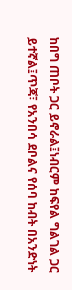ከበግ ጠቦት ጋር ይኖራል፤ነብርም ከፍየል ግልገል ጋር ይተኛል፤ጥጃ፣ የአንበሳ ደቦልና የሰባ ከብት በአንድነት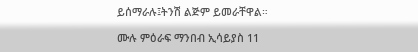ይሰማራሉ፤ትንሽ ልጅም ይመራቸዋል።

ሙሉ ምዕራፍ ማንበብ ኢሳይያስ 11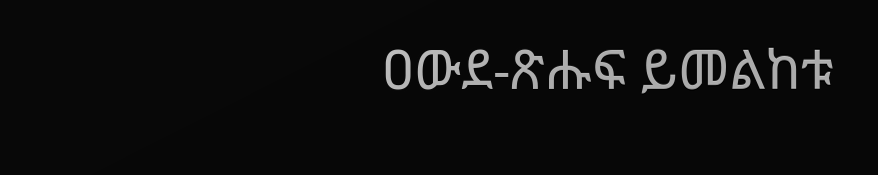ዐውደ-ጽሑፍ ይመልከቱ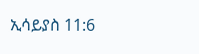ኢሳይያስ 11:6